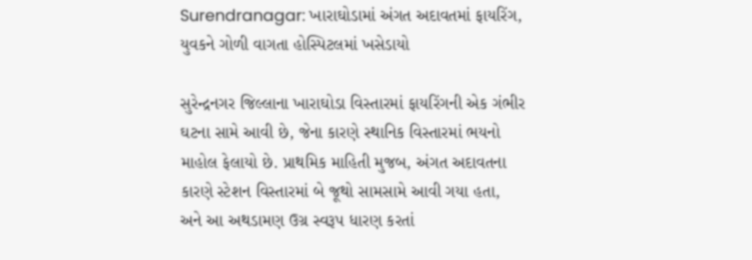Surendranagar: ખારાઘોડામાં અંગત અદાવતમાં ફાયરિંગ, યુવકને ગોળી વાગતા હોસ્પિટલમાં ખસેડાયો

સુરેન્દ્રનગર જિલ્લાના ખારાઘોડા વિસ્તારમાં ફાયરિંગની એક ગંભીર ઘટના સામે આવી છે, જેના કારણે સ્થાનિક વિસ્તારમાં ભયનો માહોલ ફેલાયો છે. પ્રાથમિક માહિતી મુજબ, અંગત અદાવતના કારણે સ્ટેશન વિસ્તારમાં બે જૂથો સામસામે આવી ગયા હતા, અને આ અથડામણ ઉગ્ર સ્વરૂપ ધારણ કરતાં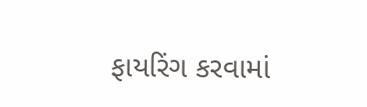ફાયરિંગ કરવામાં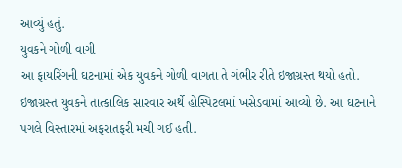આવ્યું હતું.
યુવકને ગોળી વાગી
આ ફાયરિંગની ઘટનામાં એક યુવકને ગોળી વાગતા તે ગંભીર રીતે ઇજાગ્રસ્ત થયો હતો. ઇજાગ્રસ્ત યુવકને તાત્કાલિક સારવાર અર્થે હોસ્પિટલમાં ખસેડવામાં આવ્યો છે. આ ઘટનાને પગલે વિસ્તારમાં અફરાતફરી મચી ગઈ હતી.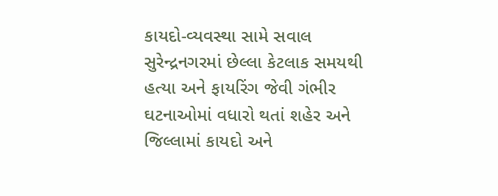કાયદો-વ્યવસ્થા સામે સવાલ
સુરેન્દ્રનગરમાં છેલ્લા કેટલાક સમયથી હત્યા અને ફાયરિંગ જેવી ગંભીર ઘટનાઓમાં વધારો થતાં શહેર અને જિલ્લામાં કાયદો અને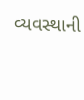વ્યવસ્થાની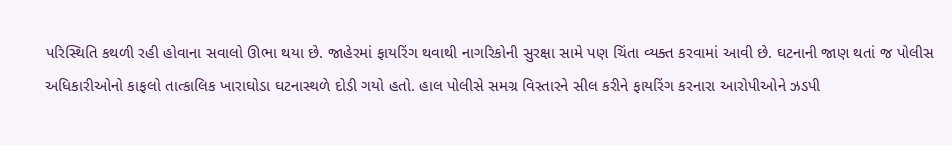પરિસ્થિતિ કથળી રહી હોવાના સવાલો ઊભા થયા છે. જાહેરમાં ફાયરિંગ થવાથી નાગરિકોની સુરક્ષા સામે પણ ચિંતા વ્યક્ત કરવામાં આવી છે. ઘટનાની જાણ થતાં જ પોલીસ અધિકારીઓનો કાફલો તાત્કાલિક ખારાઘોડા ઘટનાસ્થળે દોડી ગયો હતો. હાલ પોલીસે સમગ્ર વિસ્તારને સીલ કરીને ફાયરિંગ કરનારા આરોપીઓને ઝડપી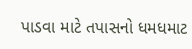પાડવા માટે તપાસનો ધમધમાટ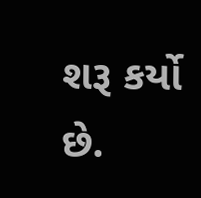શરૂ કર્યો છે.